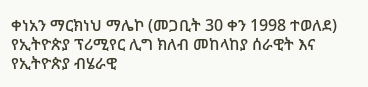ቀነአን ማርክነህ ማሌኮ (መጋቢት 30 ቀን 1998 ተወለደ) የኢትዮጵያ ፕሪሚየር ሊግ ክለብ መከላከያ ሰራዊት እና የኢትዮጵያ ብሄራዊ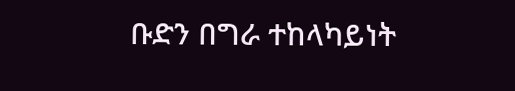ቡድን በግራ ተከላካይነት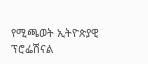የሚጫወት ኢትዮጵያዊ ፕሮፌሽናል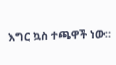እግር ኳስ ተጫዋች ነው።